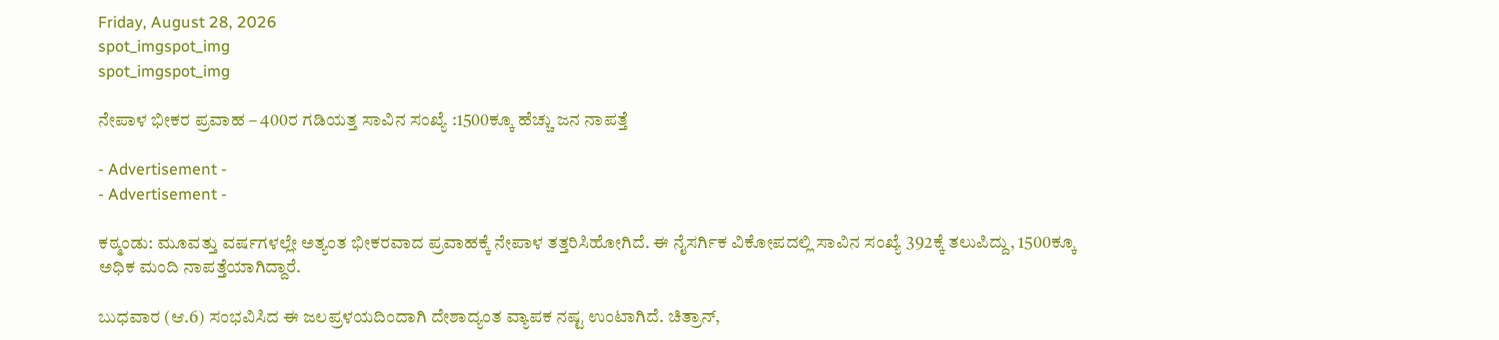Friday, August 28, 2026
spot_imgspot_img
spot_imgspot_img

ನೇಪಾಳ ಭೀಕರ ಪ್ರವಾಹ – 400ರ ಗಡಿಯತ್ತ ಸಾವಿನ ಸಂಖ್ಯೆ :1500ಕ್ಕೂ ಹೆಚ್ಚು ಜನ ನಾಪತ್ತೆ

- Advertisement -
- Advertisement -

ಕಠ್ಮಂಡು: ಮೂವತ್ತು ವರ್ಷಗಳಲ್ಲೇ ಅತ್ಯಂತ ಭೀಕರವಾದ ಪ್ರವಾಹಕ್ಕೆ ನೇಪಾಳ ತತ್ತರಿಸಿಹೋಗಿದೆ. ಈ ನೈಸರ್ಗಿಕ ವಿಕೋಪದಲ್ಲಿ ಸಾವಿನ ಸಂಖ್ಯೆ 392ಕ್ಕೆ ತಲುಪಿದ್ದು, 1500ಕ್ಕೂ ಅಧಿಕ ಮಂದಿ ನಾಪತ್ತೆಯಾಗಿದ್ದಾರೆ.

ಬುಧವಾರ (ಆ.6) ಸಂಭವಿಸಿದ ಈ ಜಲಪ್ರಳಯದಿಂದಾಗಿ ದೇಶಾದ್ಯಂತ ವ್ಯಾಪಕ ನಷ್ಟ ಉಂಟಾಗಿದೆ. ಚಿತ್ರಾನ್,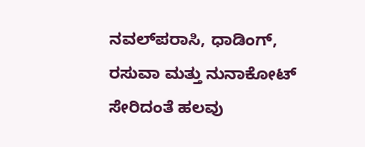ನವಲ್‌ಪರಾಸಿ, ಧಾಡಿಂಗ್, ರಸುವಾ ಮತ್ತು ನುನಾಕೋಟ್ ಸೇರಿದಂತೆ ಹಲವು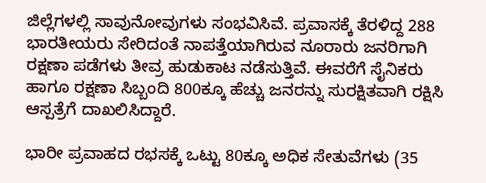ಜಿಲ್ಲೆಗಳಲ್ಲಿ ಸಾವುನೋವುಗಳು ಸಂಭವಿಸಿವೆ. ಪ್ರವಾಸಕ್ಕೆ ತೆರಳಿದ್ದ 288 ಭಾರತೀಯರು ಸೇರಿದಂತೆ ನಾಪತ್ತೆಯಾಗಿರುವ ನೂರಾರು ಜನರಿಗಾಗಿ ರಕ್ಷಣಾ ಪಡೆಗಳು ತೀವ್ರ ಹುಡುಕಾಟ ನಡೆಸುತ್ತಿವೆ. ಈವರೆಗೆ ಸೈನಿಕರು ಹಾಗೂ ರಕ್ಷಣಾ ಸಿಬ್ಬಂದಿ 800ಕ್ಕೂ ಹೆಚ್ಚು ಜನರನ್ನು ಸುರಕ್ಷಿತವಾಗಿ ರಕ್ಷಿಸಿ ಆಸ್ಪತ್ರೆಗೆ ದಾಖಲಿಸಿದ್ದಾರೆ.

ಭಾರೀ ಪ್ರವಾಹದ ರಭಸಕ್ಕೆ ಒಟ್ಟು 80ಕ್ಕೂ ಅಧಿಕ ಸೇತುವೆಗಳು (35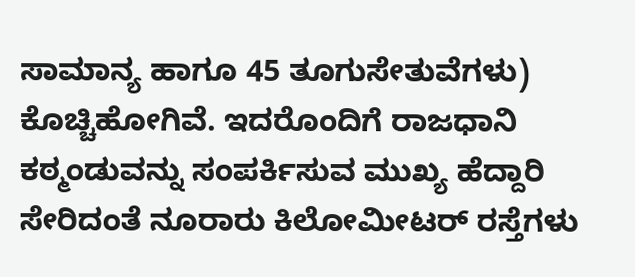ಸಾಮಾನ್ಯ ಹಾಗೂ 45 ತೂಗುಸೇತುವೆಗಳು) ಕೊಚ್ಚಿಹೋಗಿವೆ. ಇದರೊಂದಿಗೆ ರಾಜಧಾನಿ ಕಠ್ಮಂಡುವನ್ನು ಸಂಪರ್ಕಿಸುವ ಮುಖ್ಯ ಹೆದ್ದಾರಿ ಸೇರಿದಂತೆ ನೂರಾರು ಕಿಲೋಮೀಟರ್ ರಸ್ತೆಗಳು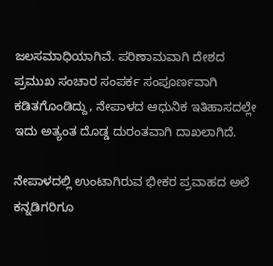ಜಲಸಮಾಧಿಯಾಗಿವೆ. ಪರಿಣಾಮವಾಗಿ ದೇಶದ ಪ್ರಮುಖ ಸಂಚಾರ ಸಂಪರ್ಕ ಸಂಪೂರ್ಣವಾಗಿ ಕಡಿತಗೊಂಡಿದ್ದು, ನೇಪಾಳದ ಆಧುನಿಕ ಇತಿಹಾಸದಲ್ಲೇ ಇದು ಅತ್ಯಂತ ದೊಡ್ಡ ದುರಂತವಾಗಿ ದಾಖಲಾಗಿದೆ.

ನೇಪಾಳದಲ್ಲಿ ಉಂಟಾಗಿರುವ ಭೀಕರ ಪ್ರವಾಹದ ಅಲೆ ಕನ್ನಡಿಗರಿಗೂ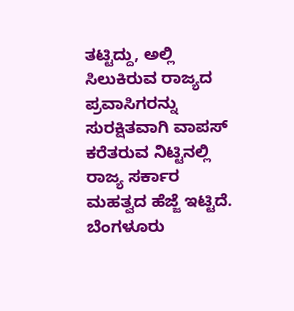ತಟ್ಟಿದ್ದು, ಅಲ್ಲಿ ಸಿಲುಕಿರುವ ರಾಜ್ಯದ ಪ್ರವಾಸಿಗರನ್ನು ಸುರಕ್ಷಿತವಾಗಿ ವಾಪಸ್ ಕರೆತರುವ ನಿಟ್ಟಿನಲ್ಲಿ ರಾಜ್ಯ ಸರ್ಕಾರ ಮಹತ್ವದ ಹೆಜ್ಜೆ ಇಟ್ಟಿದೆ. ಬೆಂಗಳೂರು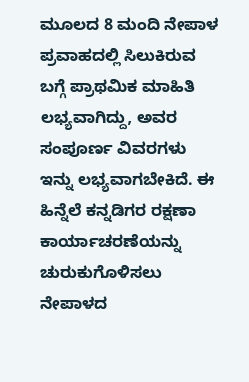ಮೂಲದ 8 ಮಂದಿ ನೇಪಾಳ ಪ್ರವಾಹದಲ್ಲಿ ಸಿಲುಕಿರುವ ಬಗ್ಗೆ ಪ್ರಾಥಮಿಕ ಮಾಹಿತಿ ಲಭ್ಯವಾಗಿದ್ದು, ಅವರ ಸಂಪೂರ್ಣ ವಿವರಗಳು ಇನ್ನು ಲಭ್ಯವಾಗಬೇಕಿದೆ. ಈ ಹಿನ್ನೆಲೆ ಕನ್ನಡಿಗರ ರಕ್ಷಣಾ ಕಾರ್ಯಾಚರಣೆಯನ್ನು ಚುರುಕುಗೊಳಿಸಲು ನೇಪಾಳದ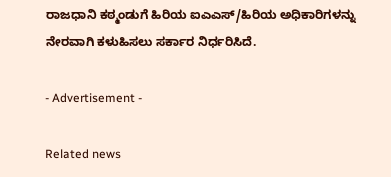ರಾಜಧಾನಿ ಕಠ್ಮಂಡುಗೆ ಹಿರಿಯ ಐಎಎಸ್/ಹಿರಿಯ ಅಧಿಕಾರಿಗಳನ್ನು ನೇರವಾಗಿ ಕಳುಹಿಸಲು ಸರ್ಕಾರ ನಿರ್ಧರಿಸಿದೆ.

- Advertisement -

Related news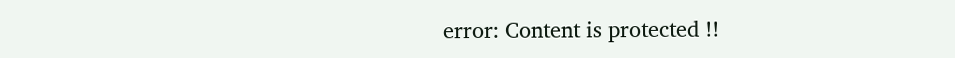error: Content is protected !!